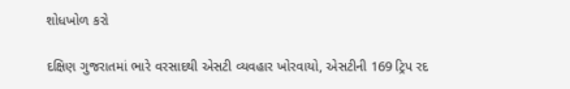શોધખોળ કરો

દક્ષિણ ગુજરાતમાં ભારે વરસાદથી એસટી વ્યવહાર ખોરવાયો, એસટીની 169 ટ્રિપ રદ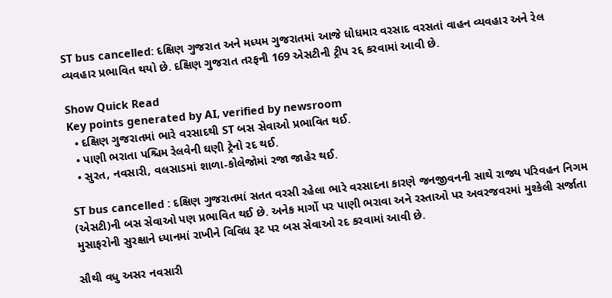ST bus cancelled: દક્ષિણ ગુજરાત અને મધ્યમ ગુજરાતમાં આજે ધોધમાર વરસાદ વરસતાં વાહન વ્યવહાર અને રેલ વ્યવહાર પ્રભાવિત થયો છે. દક્ષિણ ગુજરાત તરફની 169 એસટીની ટ્રીપ રદ્દ કરવામાં આવી છે.

Show Quick Read
Key points generated by AI, verified by newsroom
  • દક્ષિણ ગુજરાતમાં ભારે વરસાદથી ST બસ સેવાઓ પ્રભાવિત થઈ.
  • પાણી ભરાતા પશ્ચિમ રેલવેની ઘણી ટ્રેનો રદ થઈ.
  • સુરત, નવસારી, વલસાડમાં શાળા-કોલેજોમાં રજા જાહેર થઈ.

ST bus cancelled : દક્ષિણ ગુજરાતમાં સતત વરસી રહેલા ભારે વરસાદના કારણે જનજીવનની સાથે રાજ્ય પરિવહન નિગમ (એસટી)ની બસ સેવાઓ પણ પ્રભાવિત થઈ છે. અનેક માર્ગો પર પાણી ભરાવા અને રસ્તાઓ પર અવરજવરમાં મુશ્કેલી સર્જાતા મુસાફરોની સુરક્ષાને ધ્યાનમાં રાખીને વિવિધ રૂટ પર બસ સેવાઓ રદ કરવામાં આવી છે.

સૌથી વધુ અસર નવસારી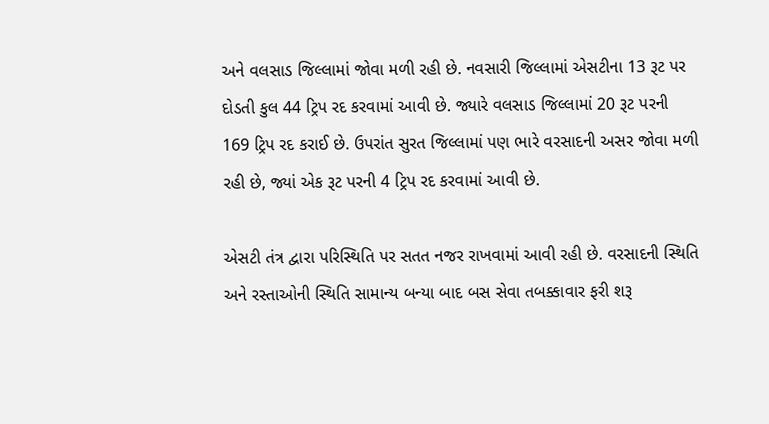અને વલસાડ જિલ્લામાં જોવા મળી રહી છે. નવસારી જિલ્લામાં એસટીના 13 રૂટ પર દોડતી કુલ 44 ટ્રિપ રદ કરવામાં આવી છે. જ્યારે વલસાડ જિલ્લામાં 20 રૂટ પરની 169 ટ્રિપ રદ કરાઈ છે. ઉપરાંત સુરત જિલ્લામાં પણ ભારે વરસાદની અસર જોવા મળી રહી છે, જ્યાં એક રૂટ પરની 4 ટ્રિપ રદ કરવામાં આવી છે.

એસટી તંત્ર દ્વારા પરિસ્થિતિ પર સતત નજર રાખવામાં આવી રહી છે. વરસાદની સ્થિતિ અને રસ્તાઓની સ્થિતિ સામાન્ય બન્યા બાદ બસ સેવા તબક્કાવાર ફરી શરૂ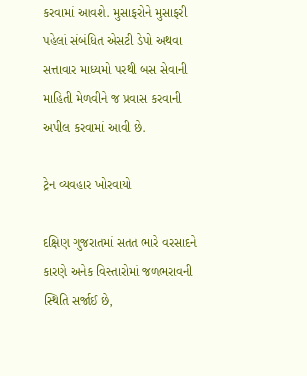કરવામાં આવશે. મુસાફરોને મુસાફરી પહેલાં સંબંધિત એસટી ડેપો અથવા સત્તાવાર માધ્યમો પરથી બસ સેવાની માહિતી મેળવીને જ પ્રવાસ કરવાની અપીલ કરવામાં આવી છે.

ટ્રેન વ્યવહાર ખોરવાયો

દક્ષિણ ગુજરાતમાં સતત ભારે વરસાદને કારણે અનેક વિસ્તારોમાં જળભરાવની સ્થિતિ સર્જાઈ છે,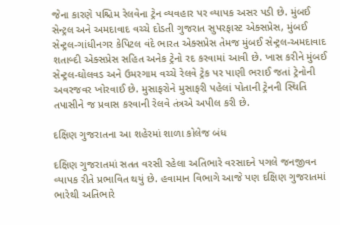જેના કારણે પશ્ચિમ રેલવેના ટ્રેન વ્યવહાર પર વ્યાપક અસર પડી છે. મુંબઈ સેન્ટ્રલ અને અમદાવાદ વચ્ચે દોડતી ગુજરાત સુપરફાસ્ટ એક્સપ્રેસ, મુંબઈ સેન્ટ્રલ-ગાંધીનગર કેપિટલ વંદે ભારત એક્સપ્રેસ તેમજ મુંબઈ સેન્ટ્રલ-અમદાવાદ શતાબ્દી એક્સપ્રેસ સહિત અનેક ટ્રેનો રદ કરવામાં આવી છે. ખાસ કરીને મુંબઈ સેન્ટ્રલ-ઘોલવડ અને ઉમરગામ વચ્ચે રેલવે ટ્રેક પર પાણી ભરાઈ જતાં ટ્રેનોની અવરજવર ખોરવાઈ છે. મુસાફરોને મુસાફરી પહેલાં પોતાની ટ્રેનની સ્થિતિ તપાસીને જ પ્રવાસ કરવાની રેલવે તંત્રએ અપીલ કરી છે.

દક્ષિણ ગુજરાતના આ શહેરમાં શાળા કોલેજ બંધ

દક્ષિણ ગુજરાતમાં સતત વરસી રહેલા અતિભારે વરસાદને પગલે જનજીવન વ્યાપક રીતે પ્રભાવિત થયું છે. હવામાન વિભાગે આજે પણ દક્ષિણ ગુજરાતમાં ભારેથી અતિભારે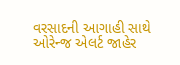વરસાદની આગાહી સાથે ઓરેન્જ એલર્ટ જાહેર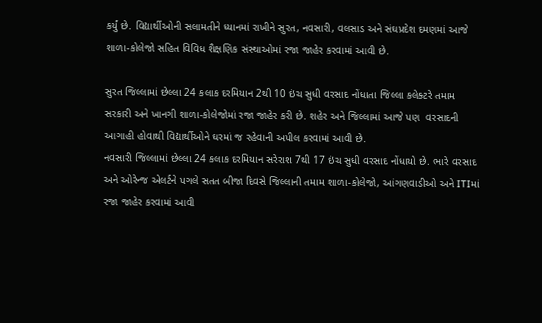કર્યું છે. વિદ્યાર્થીઓની સલામતીને ધ્યાનમાં રાખીને સુરત, નવસારી, વલસાડ અને સંઘપ્રદેશ દમણમાં આજે શાળા-કોલેજો સહિત વિવિધ શૈક્ષણિક સંસ્થાઓમાં રજા જાહેર કરવામાં આવી છે.

સુરત જિલ્લામાં છેલ્લા 24 કલાક દરમિયાન 2થી 10 ઇંચ સુધી વરસાદ નોંધાતા જિલ્લા કલેક્ટરે તમામ સરકારી અને ખાનગી શાળા-કોલેજોમાં રજા જાહેર કરી છે. શહેર અને જિલ્લામાં આજે પણ  વરસાદની આગાહી હોવાથી વિદ્યાર્થીઓને ઘરમાં જ રહેવાની અપીલ કરવામાં આવી છે.
નવસારી જિલ્લામાં છેલ્લા 24 કલાક દરમિયાન સરેરાશ 7થી 17 ઇંચ સુધી વરસાદ નોંધાયો છે. ભારે વરસાદ અને ઓરેન્જ એલર્ટને પગલે સતત બીજા દિવસે જિલ્લાની તમામ શાળા-કોલેજો, આંગણવાડીઓ અને ITIમાં રજા જાહેર કરવામાં આવી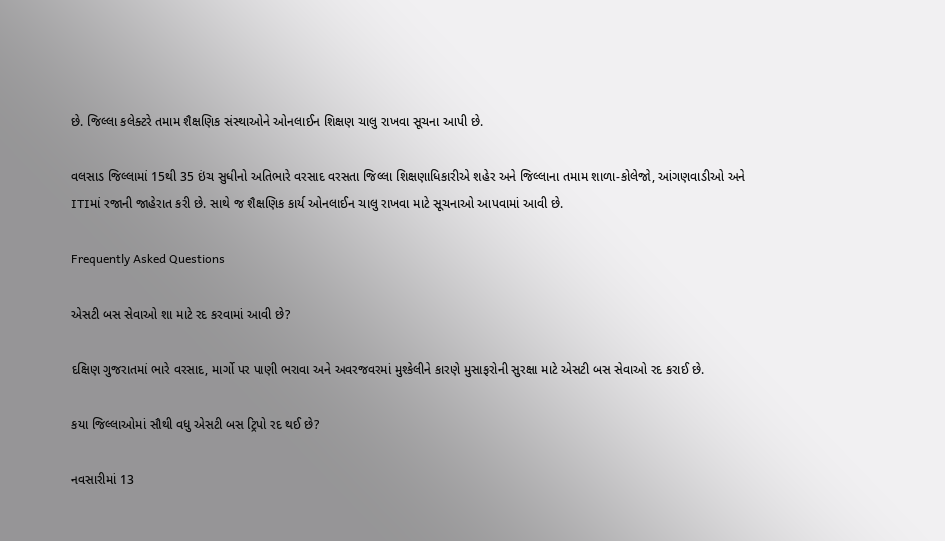છે. જિલ્લા કલેક્ટરે તમામ શૈક્ષણિક સંસ્થાઓને ઓનલાઈન શિક્ષણ ચાલુ રાખવા સૂચના આપી છે.

વલસાડ જિલ્લામાં 15થી 35 ઇંચ સુધીનો અતિભારે વરસાદ વરસતા જિલ્લા શિક્ષણાધિકારીએ શહેર અને જિલ્લાના તમામ શાળા-કોલેજો, આંગણવાડીઓ અને ITIમાં રજાની જાહેરાત કરી છે. સાથે જ શૈક્ષણિક કાર્ય ઓનલાઈન ચાલુ રાખવા માટે સૂચનાઓ આપવામાં આવી છે.

Frequently Asked Questions

એસટી બસ સેવાઓ શા માટે રદ કરવામાં આવી છે?

દક્ષિણ ગુજરાતમાં ભારે વરસાદ, માર્ગો પર પાણી ભરાવા અને અવરજવરમાં મુશ્કેલીને કારણે મુસાફરોની સુરક્ષા માટે એસટી બસ સેવાઓ રદ કરાઈ છે.

કયા જિલ્લાઓમાં સૌથી વધુ એસટી બસ ટ્રિપો રદ થઈ છે?

નવસારીમાં 13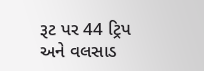રૂટ પર 44 ટ્રિપ અને વલસાડ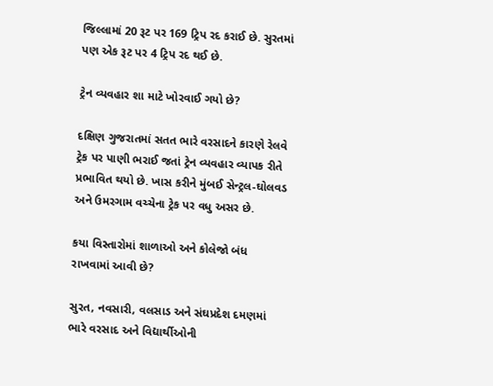જિલ્લામાં 20 રૂટ પર 169 ટ્રિપ રદ કરાઈ છે. સુરતમાં પણ એક રૂટ પર 4 ટ્રિપ રદ થઈ છે.

ટ્રેન વ્યવહાર શા માટે ખોરવાઈ ગયો છે?

દક્ષિણ ગુજરાતમાં સતત ભારે વરસાદને કારણે રેલવે ટ્રેક પર પાણી ભરાઈ જતાં ટ્રેન વ્યવહાર વ્યાપક રીતે પ્રભાવિત થયો છે. ખાસ કરીને મુંબઈ સેન્ટ્રલ-ઘોલવડ અને ઉમરગામ વચ્ચેના ટ્રેક પર વધુ અસર છે.

કયા વિસ્તારોમાં શાળાઓ અને કોલેજો બંધ રાખવામાં આવી છે?

સુરત, નવસારી, વલસાડ અને સંઘપ્રદેશ દમણમાં ભારે વરસાદ અને વિદ્યાર્થીઓની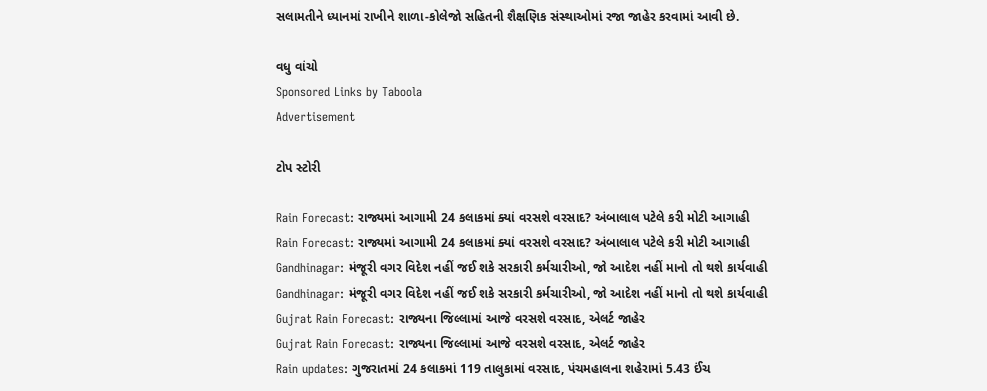સલામતીને ધ્યાનમાં રાખીને શાળા-કોલેજો સહિતની શૈક્ષણિક સંસ્થાઓમાં રજા જાહેર કરવામાં આવી છે.

વધુ વાંચો
Sponsored Links by Taboola
Advertisement

ટોપ સ્ટોરી

Rain Forecast: રાજ્યમાં આગામી 24 કલાકમાં ક્યાં વરસશે વરસાદ? અંબાલાલ પટેલે કરી મોટી આગાહી
Rain Forecast: રાજ્યમાં આગામી 24 કલાકમાં ક્યાં વરસશે વરસાદ? અંબાલાલ પટેલે કરી મોટી આગાહી
Gandhinagar: મંજૂરી વગર વિદેશ નહીં જઈ શકે સરકારી કર્મચારીઓ, જો આદેશ નહીં માનો તો થશે કાર્યવાહી
Gandhinagar: મંજૂરી વગર વિદેશ નહીં જઈ શકે સરકારી કર્મચારીઓ, જો આદેશ નહીં માનો તો થશે કાર્યવાહી
Gujrat Rain Forecast: રાજ્યના જિલ્લામાં આજે વરસશે વરસાદ, એલર્ટ જાહેર
Gujrat Rain Forecast: રાજ્યના જિલ્લામાં આજે વરસશે વરસાદ, એલર્ટ જાહેર
Rain updates: ગુજરાતમાં 24 કલાકમાં 119 તાલુકામાં વરસાદ, પંચમહાલના શહેરામાં 5.43 ઈંચ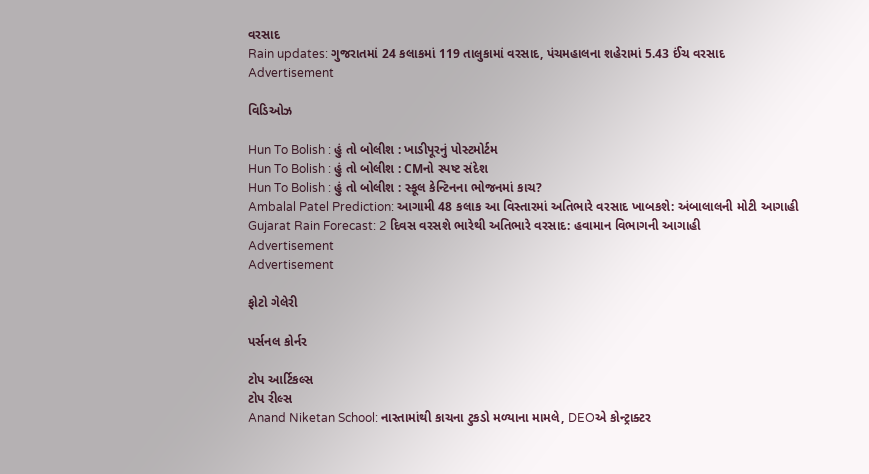વરસાદ
Rain updates: ગુજરાતમાં 24 કલાકમાં 119 તાલુકામાં વરસાદ, પંચમહાલના શહેરામાં 5.43 ઈંચ વરસાદ
Advertisement

વિડિઓઝ

Hun To Bolish : હું તો બોલીશ : ખાડીપૂરનું પોસ્ટમોર્ટમ
Hun To Bolish : હું તો બોલીશ : CMનો સ્પષ્ટ સંદેશ
Hun To Bolish : હું તો બોલીશ : સ્કૂલ કેન્ટિનના ભોજનમાં કાચ?
Ambalal Patel Prediction: આગામી 48 કલાક આ વિસ્તારમાં અતિભારે વરસાદ ખાબકશે: અંબાલાલની મોટી આગાહી
Gujarat Rain Forecast: 2 દિવસ વરસશે ભારેથી અતિભારે વરસાદ: હવામાન વિભાગની આગાહી
Advertisement
Advertisement

ફોટો ગેલેરી

પર્સનલ કોર્નર

ટોપ આર્ટિકલ્સ
ટોપ રીલ્સ
Anand Niketan School: નાસ્તામાંથી કાચના ટુકડો મળ્યાના મામલે, DEOએ કોન્ટ્રાક્ટર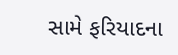સામે ફરિયાદના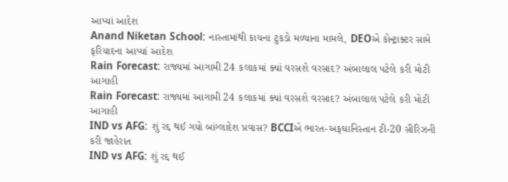આપ્યાં આદેશ
Anand Niketan School: નાસ્તામાંથી કાચના ટુકડો મળ્યાના મામલે, DEOએ કોન્ટ્રાક્ટર સામે ફરિયાદના આપ્યાં આદેશ
Rain Forecast: રાજ્યમાં આગામી 24 કલાકમાં ક્યાં વરસશે વરસાદ? અંબાલાલ પટેલે કરી મોટી આગાહી
Rain Forecast: રાજ્યમાં આગામી 24 કલાકમાં ક્યાં વરસશે વરસાદ? અંબાલાલ પટેલે કરી મોટી આગાહી
IND vs AFG: શું રદ્દ થઈ ગયો બાંગ્લાદેશ પ્રવાસ? BCCIએ ભારત-અફઘાનિસ્તાન ટી-20 સીરિઝની કરી જાહેરાત
IND vs AFG: શું રદ્દ થઈ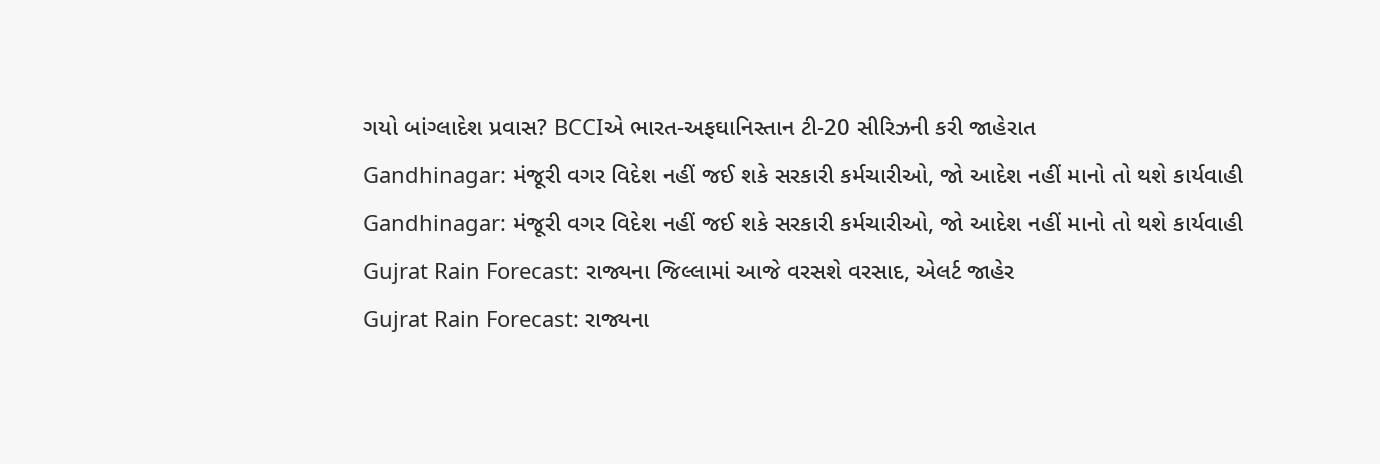ગયો બાંગ્લાદેશ પ્રવાસ? BCCIએ ભારત-અફઘાનિસ્તાન ટી-20 સીરિઝની કરી જાહેરાત
Gandhinagar: મંજૂરી વગર વિદેશ નહીં જઈ શકે સરકારી કર્મચારીઓ, જો આદેશ નહીં માનો તો થશે કાર્યવાહી
Gandhinagar: મંજૂરી વગર વિદેશ નહીં જઈ શકે સરકારી કર્મચારીઓ, જો આદેશ નહીં માનો તો થશે કાર્યવાહી
Gujrat Rain Forecast: રાજ્યના જિલ્લામાં આજે વરસશે વરસાદ, એલર્ટ જાહેર
Gujrat Rain Forecast: રાજ્યના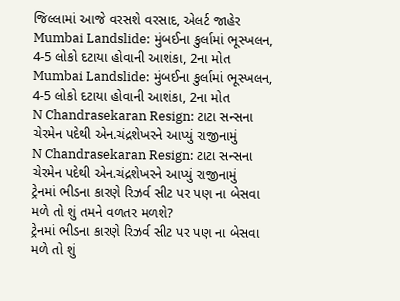જિલ્લામાં આજે વરસશે વરસાદ, એલર્ટ જાહેર
Mumbai Landslide: મુંબઈના કુર્લામાં ભૂસ્ખલન, 4-5 લોકો દટાયા હોવાની આશંકા, 2ના મોત
Mumbai Landslide: મુંબઈના કુર્લામાં ભૂસ્ખલન, 4-5 લોકો દટાયા હોવાની આશંકા, 2ના મોત
N Chandrasekaran Resign: ટાટા સન્સના ચેરમેન પદેથી એન.ચંદ્રશેખરને આપ્યું રાજીનામું
N Chandrasekaran Resign: ટાટા સન્સના ચેરમેન પદેથી એન.ચંદ્રશેખરને આપ્યું રાજીનામું
ટ્રેનમાં ભીડના કારણે રિઝર્વ સીટ પર પણ ના બેસવા મળે તો શું તમને વળતર મળશે?
ટ્રેનમાં ભીડના કારણે રિઝર્વ સીટ પર પણ ના બેસવા મળે તો શું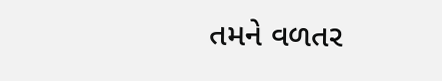તમને વળતર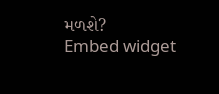મળશે?
Embed widget